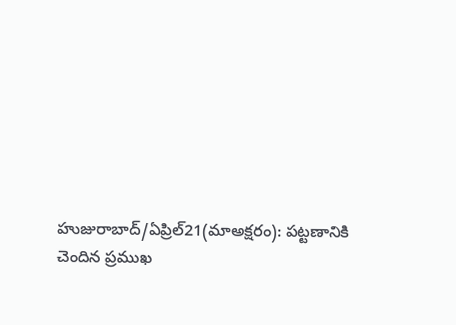హుజురాబాద్/ఏప్రిల్21(మాఅక్షరం): పట్టణానికి చెందిన ప్రముఖ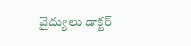వైద్యులు డాక్టర్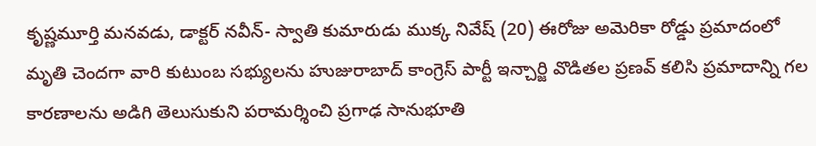కృష్ణమూర్తి మనవడు, డాక్టర్ నవీన్- స్వాతి కుమారుడు ముక్క నివేష్ (20) ఈరోజు అమెరికా రోడ్డు ప్రమాదంలో మృతి చెందగా వారి కుటుంబ సభ్యులను హుజురాబాద్ కాంగ్రెస్ పార్టీ ఇన్చార్జి వొడితల ప్రణవ్ కలిసి ప్రమాదాన్ని గల కారణాలను అడిగి తెలుసుకుని పరామర్శించి ప్రగాఢ సానుభూతి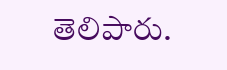తెలిపారు.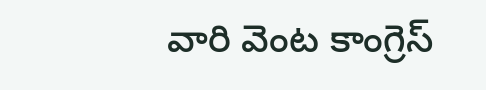వారి వెంట కాంగ్రెస్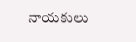నాయకులు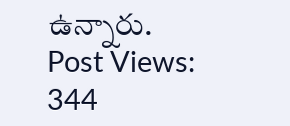ఉన్నారు.
Post Views: 344